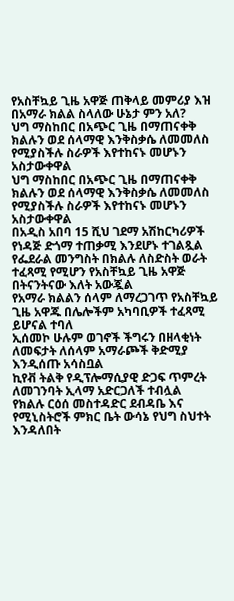የአስቸኳይ ጊዜ አዋጅ ጠቅላይ መምሪያ እዝ በአማራ ክልል ስላለው ሁኔታ ምን አለ?
ህግ ማስከበር በአጭር ጊዜ በማጠናቀቅ ክልሉን ወደ ሰላማዊ እንቅስቃሴ ለመመለስ የሚያስችሉ ስራዎች እየተከናኑ መሆኑን አስታውቀዋል
ህግ ማስከበር በአጭር ጊዜ በማጠናቀቅ ክልሉን ወደ ሰላማዊ እንቅስቃሴ ለመመለስ የሚያስችሉ ስራዎች እየተከናኑ መሆኑን አስታውቀዋል
በአዲስ አበባ 15 ሺህ ገደማ አሽከርካሪዎች የነዳጅ ድጎማ ተጠቃሚ እንደሆኑ ተገልጿል
የፌደራል መንግስት በክልሉ ለስድስት ወራት ተፈጻሚ የሚሆን የአስቸኳይ ጊዜ አዋጅ በትናንትናው እለት አውጇል
የአማራ ክልልን ሰላም ለማረጋገጥ የአስቸኳይ ጊዜ አዋጁ በሌሎችም አካባቢዎች ተፈጻሚ ይሆናል ተባለ
ኢሰመኮ ሁሉም ወገኖች ችግሩን በዘላቂነት ለመፍታት ለሰላም አማራጮች ቅድሚያ እንዲሰጡ አሳስቧል
ኪየቭ ትልቅ የዲፕሎማሲያዊ ድጋፍ ጥምረት ለመገንባት ኢላማ አድርጋለች ተብሏል
የክልሉ ርዕሰ መስተዳድር ደብዳቤ እና የሚኒስትሮች ምክር ቤት ውሳኔ የህግ ስህተት እንዳለበት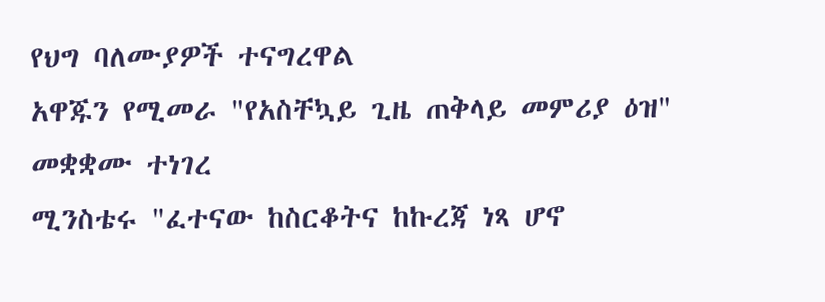የህግ ባለሙያዎች ተናግረዋል
አዋጁን የሚመራ "የአስቸኳይ ጊዜ ጠቅላይ መምሪያ ዕዝ" መቋቋሙ ተነገረ
ሚንስቴሩ "ፈተናው ከስርቆትና ከኩረጃ ነጻ ሆኖ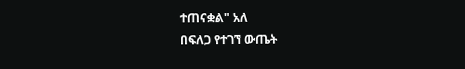ተጠናቋል" አለ
በፍለጋ የተገኘ ውጤት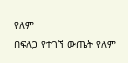የለም
በፍለጋ የተገኘ ውጤት የለም